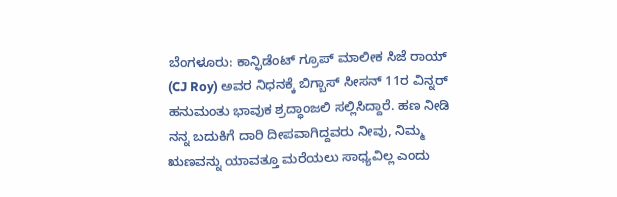ಬೆಂಗಳೂರು: ಕಾನ್ಫಿಡೆಂಟ್ ಗ್ರೂಪ್ ಮಾಲೀಕ ಸಿಜೆ ರಾಯ್ (CJ Roy) ಅವರ ನಿಧನಕ್ಕೆ ಬಿಗ್ಬಾಸ್ ಸೀಸನ್ 11ರ ವಿನ್ನರ್ ಹನುಮಂತು ಭಾವುಕ ಶ್ರದ್ಧಾಂಜಲಿ ಸಲ್ಲಿಸಿದ್ದಾರೆ. ಹಣ ನೀಡಿ ನನ್ನ ಬದುಕಿಗೆ ದಾರಿ ದೀಪವಾಗಿದ್ದವರು ನೀವು, ನಿಮ್ಮ ಋಣವನ್ನು ಯಾವತ್ತೂ ಮರೆಯಲು ಸಾಧ್ಯವಿಲ್ಲ ಎಂದು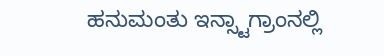ಹನುಮಂತು ಇನ್ಸ್ಟಾಗ್ರಾಂನಲ್ಲಿ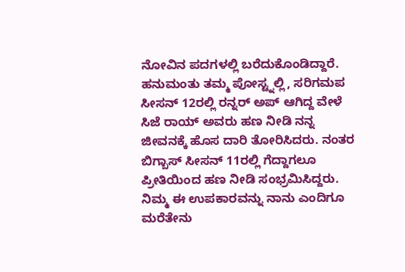ನೋವಿನ ಪದಗಳಲ್ಲಿ ಬರೆದುಕೊಂಡಿದ್ದಾರೆ.
ಹನುಮಂತು ತಮ್ಮ ಪೋಸ್ಟ್ನಲ್ಲಿ, ಸರಿಗಮಪ ಸೀಸನ್ 12ರಲ್ಲಿ ರನ್ನರ್ ಅಪ್ ಆಗಿದ್ದ ವೇಳೆ ಸಿಜೆ ರಾಯ್ ಅವರು ಹಣ ನೀಡಿ ನನ್ನ ಜೀವನಕ್ಕೆ ಹೊಸ ದಾರಿ ತೋರಿಸಿದರು. ನಂತರ ಬಿಗ್ಬಾಸ್ ಸೀಸನ್ 11ರಲ್ಲಿ ಗೆದ್ದಾಗಲೂ ಪ್ರೀತಿಯಿಂದ ಹಣ ನೀಡಿ ಸಂಭ್ರಮಿಸಿದ್ದರು. ನಿಮ್ಮ ಈ ಉಪಕಾರವನ್ನು ನಾನು ಎಂದಿಗೂ ಮರೆತೇನು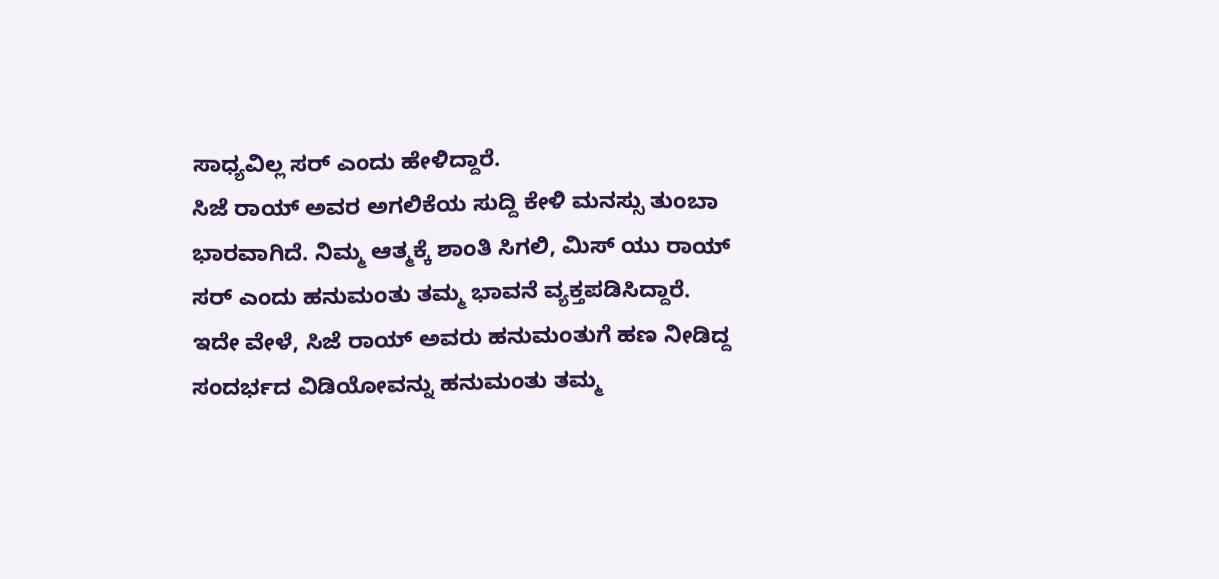ಸಾಧ್ಯವಿಲ್ಲ ಸರ್ ಎಂದು ಹೇಳಿದ್ದಾರೆ.
ಸಿಜೆ ರಾಯ್ ಅವರ ಅಗಲಿಕೆಯ ಸುದ್ದಿ ಕೇಳಿ ಮನಸ್ಸು ತುಂಬಾ ಭಾರವಾಗಿದೆ. ನಿಮ್ಮ ಆತ್ಮಕ್ಕೆ ಶಾಂತಿ ಸಿಗಲಿ, ಮಿಸ್ ಯು ರಾಯ್ ಸರ್ ಎಂದು ಹನುಮಂತು ತಮ್ಮ ಭಾವನೆ ವ್ಯಕ್ತಪಡಿಸಿದ್ದಾರೆ.
ಇದೇ ವೇಳೆ, ಸಿಜೆ ರಾಯ್ ಅವರು ಹನುಮಂತುಗೆ ಹಣ ನೀಡಿದ್ದ ಸಂದರ್ಭದ ವಿಡಿಯೋವನ್ನು ಹನುಮಂತು ತಮ್ಮ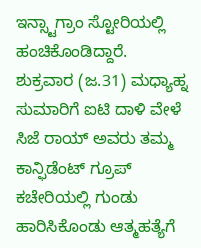ಇನ್ಸ್ಟಾಗ್ರಾಂ ಸ್ಟೋರಿಯಲ್ಲಿ ಹಂಚಿಕೊಂಡಿದ್ದಾರೆ.
ಶುಕ್ರವಾರ (ಜ.31) ಮಧ್ಯಾಹ್ನ ಸುಮಾರಿಗೆ ಐಟಿ ದಾಳಿ ವೇಳೆ ಸಿಜೆ ರಾಯ್ ಅವರು ತಮ್ಮ ಕಾನ್ಫಿಡೆಂಟ್ ಗ್ರೂಪ್ ಕಚೇರಿಯಲ್ಲಿ ಗುಂಡು ಹಾರಿಸಿಕೊಂಡು ಆತ್ಮಹತ್ಯೆಗೆ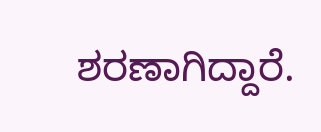ಶರಣಾಗಿದ್ದಾರೆ.